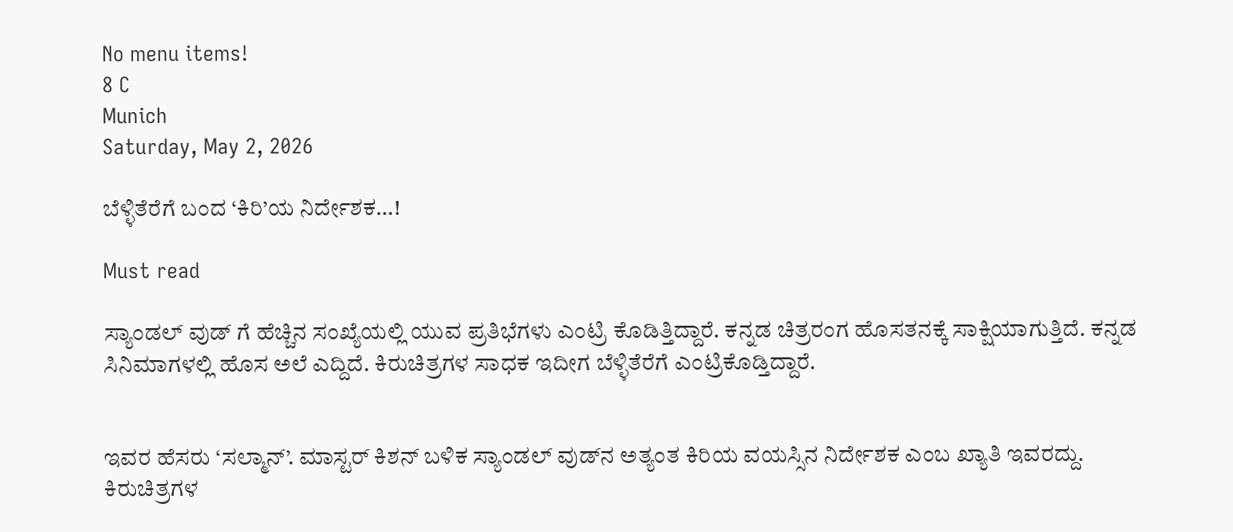No menu items!
8 C
Munich
Saturday, May 2, 2026

ಬೆಳ್ಳಿತೆರೆಗೆ ಬಂದ ‘ಕಿರಿ’ಯ ನಿರ್ದೇಶಕ…!

Must read

ಸ್ಯಾಂಡಲ್ ವುಡ್ ಗೆ ಹೆಚ್ಚಿನ ಸಂಖ್ಯೆಯಲ್ಲಿ ಯುವ ಪ್ರತಿಭೆಗಳು ಎಂಟ್ರಿ ಕೊಡಿತ್ತಿದ್ದಾರೆ. ಕನ್ನಡ ಚಿತ್ರರಂಗ ಹೊಸತನಕ್ಕೆ ಸಾಕ್ಷಿಯಾಗುತ್ತಿದೆ. ಕನ್ನಡ ಸಿನಿಮಾಗಳಲ್ಲಿ ಹೊಸ ಅಲೆ ಎದ್ದಿದೆ. ಕಿರುಚಿತ್ರಗಳ ಸಾಧಕ ಇದೀಗ ಬೆಳ್ಳಿತೆರೆಗೆ ಎಂಟ್ರಿ‌ಕೊಡ್ತಿದ್ದಾರೆ.


ಇವರ ಹೆಸರು ‘ಸಲ್ಮಾನ್’. ಮಾಸ್ಟರ್ ಕಿಶನ್ ಬಳಿಕ ಸ್ಯಾಂಡಲ್ ವುಡ್‌ನ ಅತ್ಯಂತ ಕಿರಿಯ ವಯಸ್ಸಿನ ನಿರ್ದೇಶಕ ಎಂಬ ಖ್ಯಾತಿ ಇವರದ್ದು.
ಕಿರುಚಿತ್ರಗಳ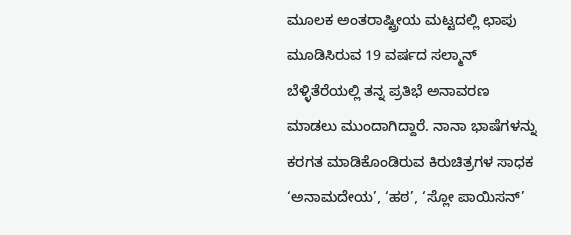ಮೂಲಕ ಅಂತರಾಷ್ಟ್ರೀಯ ಮಟ್ಟದಲ್ಲಿ ಛಾಪು ಮೂಡಿಸಿರುವ 19 ವರ್ಷದ ಸಲ್ಮಾನ್ ಬೆಳ್ಳಿತೆರೆಯಲ್ಲಿ ತನ್ನ ಪ್ರತಿಭೆ ಅನಾವರಣ ಮಾಡಲು ಮುಂದಾಗಿದ್ದಾರೆ. ನಾನಾ ಭಾಷೆಗಳನ್ನು ಕರಗತ ಮಾಡಿಕೊಂಡಿರುವ ಕಿರುಚಿತ್ರಗಳ ಸಾಧಕ ‘ಅನಾಮದೇಯ’, ‘ಹಠ’, ‘ಸ್ಲೋ ಪಾಯಿಸನ್’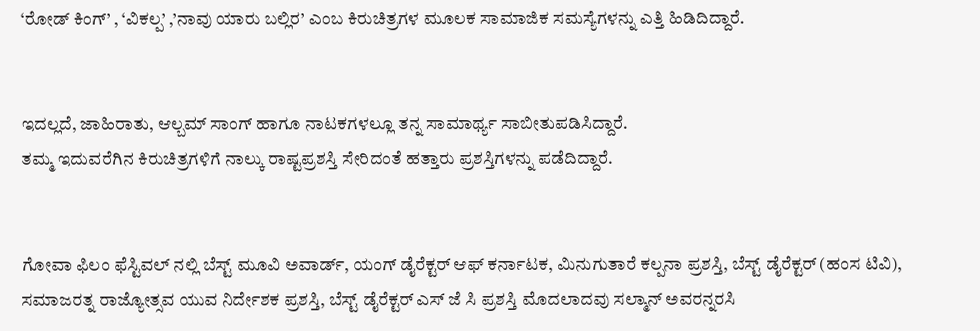‘ರೋಡ್ ಕಿಂಗ್’ , ‘ವಿಕಲ್ಪ’ ,’ನಾವು ಯಾರು ಬಲ್ಲಿರ’ ಎಂಬ ಕಿರುಚಿತ್ರಗಳ ಮೂಲಕ ಸಾಮಾಜಿಕ ಸಮಸ್ಯೆಗಳನ್ನು ಎತ್ತಿ ಹಿಡಿದಿದ್ದಾರೆ.


ಇದಲ್ಲದೆ, ಜಾಹಿರಾತು, ಆಲ್ಬಮ್ ಸಾಂಗ್ ಹಾಗೂ ನಾಟಕಗಳಲ್ಲೂ ತನ್ನ ಸಾಮಾರ್ಥ್ಯ ಸಾಬೀತುಪಡಿಸಿದ್ದಾರೆ.
ತಮ್ಮ ಇದುವರೆಗಿನ ಕಿರುಚಿತ್ರಗಳಿಗೆ ನಾಲ್ಕು ರಾಷ್ಟಪ್ರಶಸ್ತಿ‌ ಸೇರಿದಂತೆ ಹತ್ತಾರು ಪ್ರಶಸ್ತಿಗಳನ್ನು ಪಡೆದಿದ್ದಾರೆ.


ಗೋವಾ ಫಿಲಂ ಫೆಸ್ಟಿವಲ್ ನಲ್ಲಿ ಬೆಸ್ಟ್ ಮೂವಿ ಅವಾರ್ಡ್, ಯಂಗ್ ಡೈರೆಕ್ಟರ್ ಆಫ್ ಕರ್ನಾಟಕ, ಮಿನುಗುತಾರೆ ಕಲ್ಪನಾ ಪ್ರಶಸ್ತಿ, ಬೆಸ್ಟ್ ಡೈರೆಕ್ಟರ್ (ಹಂಸ ಟಿವಿ), ಸಮಾಜರತ್ನ ರಾಜ್ಯೋತ್ಸವ ಯುವ ನಿರ್ದೇಶಕ ಪ್ರಶಸ್ತಿ, ಬೆಸ್ಟ್ ಡೈರೆಕ್ಟರ್ ಎಸ್ ಜೆ ಸಿ ಪ್ರಶಸ್ತಿ ಮೊದಲಾದವು ಸಲ್ಮಾನ್ ಅವರನ್ನರಸಿ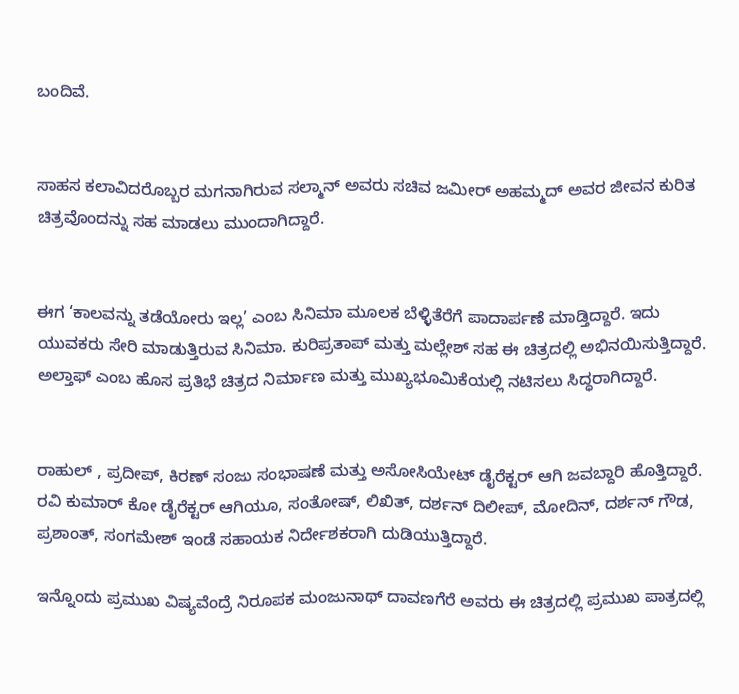ಬಂದಿವೆ.


ಸಾಹಸ ಕಲಾವಿದರೊಬ್ಬರ ಮಗನಾಗಿರುವ ಸಲ್ಮಾನ್ ಅವರು ಸಚಿವ ಜಮೀರ್ ಅಹಮ್ಮದ್ ಅವರ ಜೀವನ ಕುರಿತ ಚಿತ್ರವೊಂದ‌ನ್ನು ಸಹ ಮಾಡಲು ಮುಂದಾಗಿದ್ದಾರೆ.


ಈಗ ‘ಕಾಲವನ್ನು ತಡೆಯೋರು ಇಲ್ಲ’ ಎಂಬ ಸಿನಿಮಾ ಮೂಲಕ ಬೆಳ್ಳಿತೆರೆಗೆ ಪಾದಾರ್ಪಣೆ ಮಾಡ್ತಿದ್ದಾರೆ. ಇದು ಯುವಕರು ಸೇರಿ ಮಾಡುತ್ತಿರುವ ಸಿನಿಮಾ. ಕುರಿಪ್ರತಾಪ್ ಮತ್ತು‌ ಮಲ್ಲೇಶ್ ಸಹ ಈ ಚಿತ್ರದಲ್ಲಿ ಅಭಿನಯಿಸುತ್ತಿದ್ದಾರೆ. ಅಲ್ತಾಫ್ ಎಂಬ ಹೊಸ ಪ್ರತಿಭೆ ಚಿತ್ರದ ನಿರ್ಮಾಣ ಮತ್ತು ಮುಖ್ಯಭೂಮಿಕೆಯಲ್ಲಿ ನಟಿಸಲು ಸಿದ್ಧರಾಗಿದ್ದಾರೆ.


ರಾಹುಲ್ , ಪ್ರದೀಪ್, ಕಿರಣ್ ಸಂಜು ಸಂಭಾಷಣೆ ಮತ್ತು ಅಸೋಸಿಯೇಟ್ ಡೈರೆಕ್ಟರ್ ಆಗಿ ಜವಬ್ದಾರಿ ಹೊತ್ತಿದ್ದಾರೆ. ರವಿ ಕುಮಾರ್ ಕೋ ಡೈರೆಕ್ಟರ್ ಆಗಿಯೂ, ಸಂತೋಷ್, ಲಿಖಿತ್, ದರ್ಶನ್ ದಿಲೀಪ್, ಮೋದಿನ್, ದರ್ಶನ್ ಗೌಡ, ಪ್ರಶಾಂತ್, ಸಂಗಮೇಶ್ ಇಂಡೆ ಸಹಾಯಕ ನಿರ್ದೇಶಕರಾಗಿ ದುಡಿಯುತ್ತಿದ್ದಾರೆ.

ಇನ್ನೊಂದು ಪ್ರಮುಖ ವಿಷ್ಯವೆಂದ್ರೆ ನಿರೂಪಕ ಮಂಜುನಾಥ್ ದಾವಣಗೆರೆ ಅವರು ಈ ಚಿತ್ರದಲ್ಲಿ ಪ್ರಮುಖ ಪಾತ್ರದಲ್ಲಿ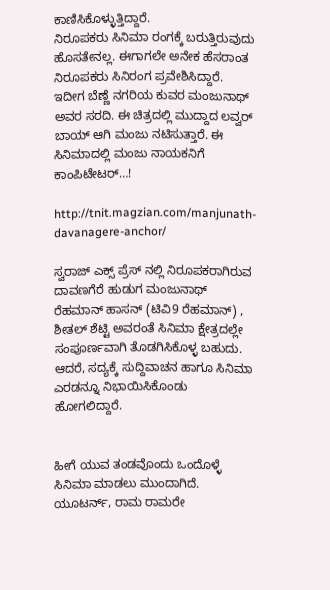ಕಾಣಿಸಿಕೊಳ್ಳುತ್ತಿದ್ದಾರೆ.
ನಿರೂಪಕರು ಸಿನಿಮಾ ರಂಗಕ್ಕೆ ಬರುತ್ತಿರುವುದು ಹೊಸತೇನಲ್ಲ. ಈಗಾಗಲೇ ಅನೇಕ ಹೆಸರಾಂತ ನಿರೂಪಕರು ಸಿನಿರಂಗ ಪ್ರವೇಶಿಸಿದ್ದಾರೆ. ಇದೀಗ ಬೆಣ್ಣೆ ನಗರಿಯ ಕುವರ ಮಂಜುನಾಥ್ ಅವರ ಸರದಿ. ಈ ಚಿತ್ರದಲ್ಲಿ ಮುದ್ದಾದ ಲವ್ವರ್ ಬಾಯ್ ಆಗಿ ಮಂಜು ನಟಿಸುತ್ತಾರೆ. ಈ ಸಿನಿಮಾದಲ್ಲಿ ಮಂಜು ನಾಯಕನಿಗೆ ಕಾಂಪಿಟೇಟರ್…!

http://tnit.magzian.com/manjunath-davanagere-anchor/

ಸ್ವರಾಜ್ ಎಕ್ಸ್ ಪ್ರೆಸ್ ನಲ್ಲಿ ನಿರೂಪಕರಾಗಿರುವ ದಾವಣಗೆರೆ ಹುಡುಗ ಮಂಜುನಾಥ್ ರೆಹಮಾನ್ ಹಾಸನ್ (ಟಿವಿ9 ರೆಹಮಾನ್) , ಶೀತಲ್ ಶೆಟ್ಟಿ ಅವರಂತೆ ಸಿನಿಮಾ ಕ್ಷೇತ್ರದಲ್ಲೇ ಸಂಪೂರ್ಣವಾಗಿ ತೊಡಗಿಸಿಕೊಳ್ಳ ಬಹುದು. ಆದರೆ, ಸದ್ಯಕ್ಕೆ ಸುದ್ದಿವಾಚನ ಹಾಗೂ ಸಿನಿಮಾ ಎರಡನ್ನೂ ನಿಭಾಯಿಸಿಕೊಂಡು ಹೋಗಲಿದ್ದಾರೆ.


ಹೀಗೆ ಯುವ ತಂಡವೊಂದು ಒಂದೊಳ್ಳೆ ಸಿನಿಮಾ ಮಾಡಲು ಮುಂದಾಗಿದೆ. ಯೂಟರ್ನ್, ರಾಮ ರಾಮರೇ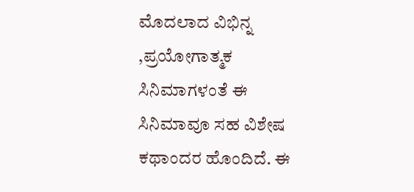ಮೊದಲಾದ ವಿಭಿನ್ನ ,ಪ್ರಯೋಗಾತ್ಮಕ ಸಿನಿಮಾಗಳಂತೆ ಈ ಸಿನಿಮಾವೂ ಸಹ ವಿಶೇಷ ಕಥಾಂದರ ಹೊಂದಿದೆ. ಈ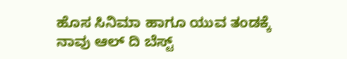ಹೊಸ ಸಿನಿಮಾ ಹಾಗೂ ಯುವ ತಂಡಕ್ಕೆ ನಾವು ಆಲ್ ದಿ ಬೆಸ್ಟ್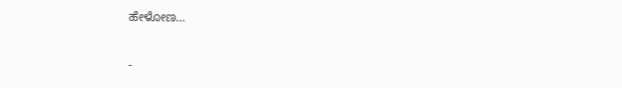ಹೇಳೋಣ…

-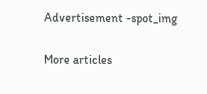Advertisement -spot_img

More articles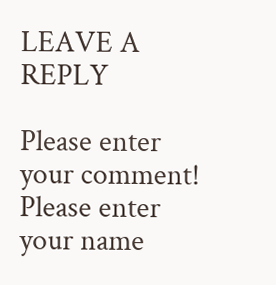LEAVE A REPLY

Please enter your comment!
Please enter your name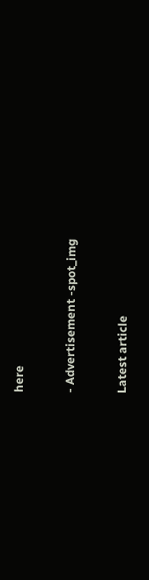here

- Advertisement -spot_img

Latest article